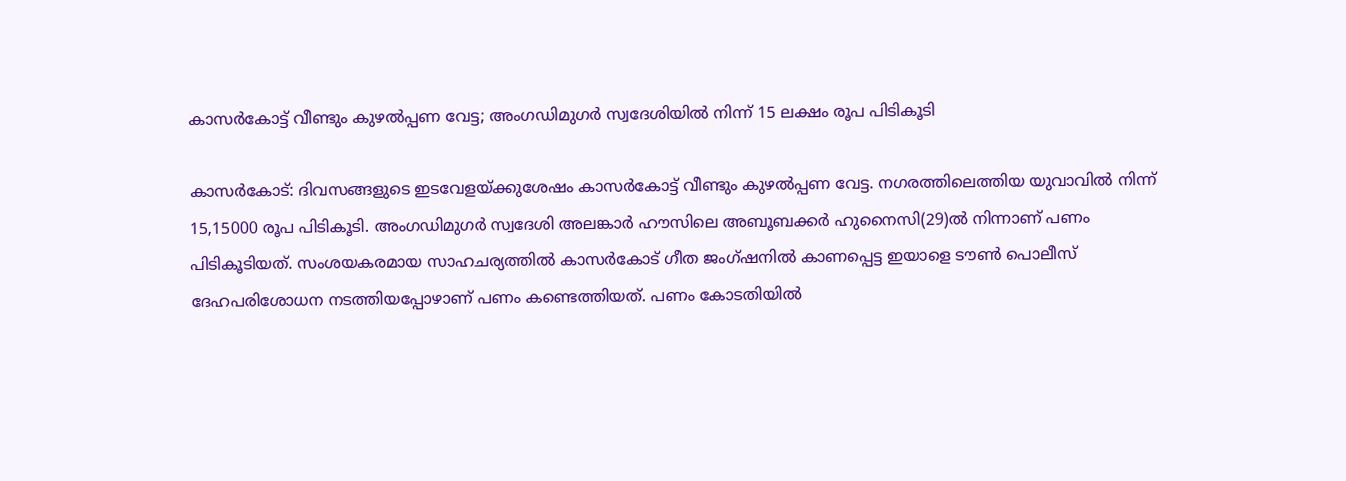കാസര്‍കോട്ട് വീണ്ടും കുഴല്‍പ്പണ വേട്ട; അംഗഡിമുഗര്‍ സ്വദേശിയില്‍ നിന്ന് 15 ലക്ഷം രൂപ പിടികൂടി

കാസര്‍കോട്: ദിവസങ്ങളുടെ ഇടവേളയ്ക്കുശേഷം കാസര്‍കോട്ട് വീണ്ടും കുഴല്‍പ്പണ വേട്ട. നഗരത്തിലെത്തിയ യുവാവില്‍ നിന്ന് 15,15000 രൂപ പിടികൂടി. അംഗഡിമുഗര്‍ സ്വദേശി അലങ്കാര്‍ ഹൗസിലെ അബൂബക്കര്‍ ഹുനൈസി(29)ല്‍ നിന്നാണ് പണം പിടികൂടിയത്. സംശയകരമായ സാഹചര്യത്തില്‍ കാസര്‍കോട് ഗീത ജംഗ്ഷനില്‍ കാണപ്പെട്ട ഇയാളെ ടൗണ്‍ പൊലീസ് ദേഹപരിശോധന നടത്തിയപ്പോഴാണ് പണം കണ്ടെത്തിയത്. പണം കോടതിയില്‍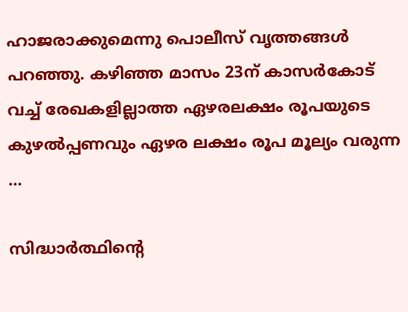ഹാജരാക്കുമെന്നു പൊലീസ് വൃത്തങ്ങള്‍ പറഞ്ഞു. കഴിഞ്ഞ മാസം 23ന് കാസര്‍കോട് വച്ച് രേഖകളില്ലാത്ത ഏഴരലക്ഷം രൂപയുടെ കുഴല്‍പ്പണവും ഏഴര ലക്ഷം രൂപ മൂല്യം വരുന്ന …

സിദ്ധാര്‍ത്ഥിന്റെ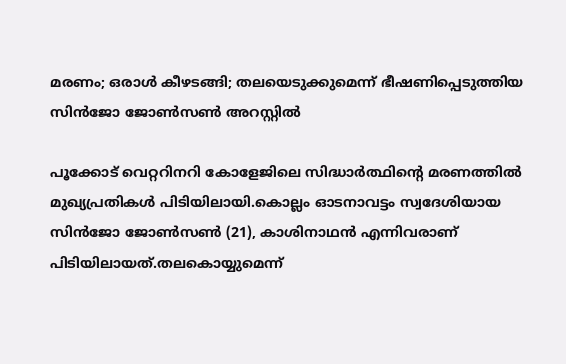മരണം; ഒരാള്‍ കീഴടങ്ങി; തലയെടുക്കുമെന്ന് ഭീഷണിപ്പെടുത്തിയ സിന്‍ജോ ജോണ്‍സണ്‍ അറസ്റ്റില്‍

പൂക്കോട് വെറ്ററിനറി കോളേജിലെ സിദ്ധാര്‍ത്ഥിന്റെ മരണത്തില്‍ മുഖ്യപ്രതികള്‍ പിടിയിലായി.കൊല്ലം ഓടനാവട്ടം സ്വദേശിയായ സിന്‍ജോ ജോണ്‍സണ്‍ (21), കാശിനാഥന്‍ എന്നിവരാണ് പിടിയിലായത്.തലകൊയ്യുമെന്ന്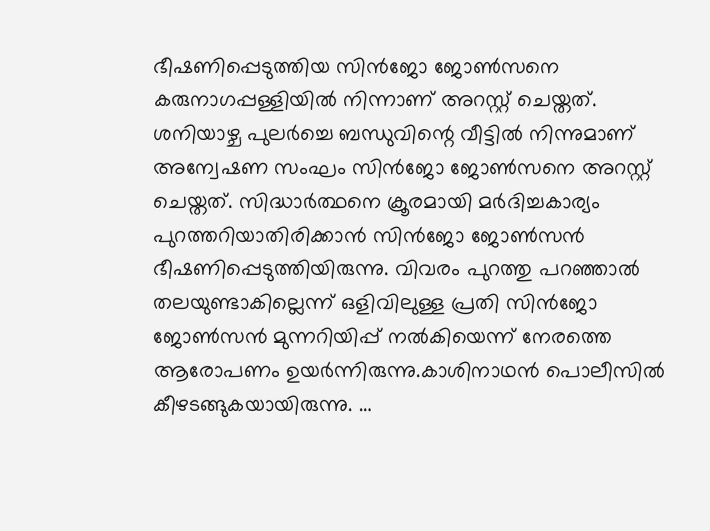ഭീഷണിപ്പെടുത്തിയ സിന്‍ജോ ജോണ്‍സനെ കരുനാഗപ്പള്ളിയില്‍ നിന്നാണ് അറസ്റ്റ് ചെയ്തത്. ശനിയാഴ്ച പുലര്‍ച്ചെ ബന്ധുവിന്റെ വീട്ടില്‍ നിന്നുമാണ് അന്വേഷണ സംഘം സിന്‍ജോ ജോണ്‍സനെ അറസ്റ്റ് ചെയ്തത്. സിദ്ധാര്‍ത്ഥനെ ക്രൂരമായി മര്‍ദിച്ചകാര്യം പുറത്തറിയാതിരിക്കാന്‍ സിന്‍ജോ ജോണ്‍സന്‍ ഭീഷണിപ്പെടുത്തിയിരുന്നു. വിവരം പുറത്തു പറഞ്ഞാല്‍ തലയുണ്ടാകില്ലെന്ന് ഒളിവിലുള്ള പ്രതി സിന്‍ജോ ജോണ്‍സന്‍ മുന്നറിയിപ്പ് നല്‍കിയെന്ന് നേരത്തെ ആരോപണം ഉയര്‍ന്നിരുന്നു.കാശിനാഥന്‍ പൊലീസില്‍ കീഴടങ്ങുകയായിരുന്നു. …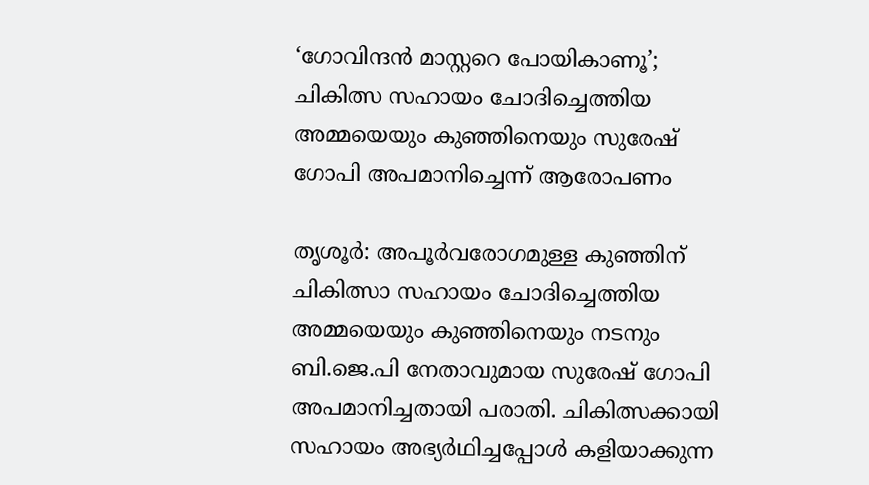‘ഗോവിന്ദന്‍ മാസ്റ്ററെ പോയികാണൂ’; ചികിത്സ സഹായം ചോദിച്ചെത്തിയ അമ്മയെയും കുഞ്ഞിനെയും സുരേഷ് ഗോപി അപമാനിച്ചെന്ന് ആരോപണം

തൃശൂര്‍: അപൂര്‍വരോഗമുള്ള കുഞ്ഞിന് ചികിത്സാ സഹായം ചോദിച്ചെത്തിയ അമ്മയെയും കുഞ്ഞിനെയും നടനും ബി.ജെ.പി നേതാവുമായ സുരേഷ് ഗോപി അപമാനിച്ചതായി പരാതി. ചികിത്സക്കായി സഹായം അഭ്യര്‍ഥിച്ചപ്പോള്‍ കളിയാക്കുന്ന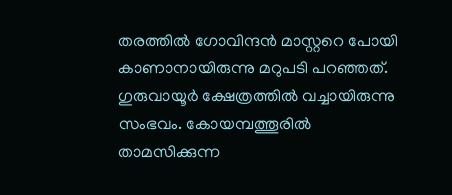തരത്തില്‍ ഗോവിന്ദന്‍ മാസ്റ്ററെ പോയി കാണാനായിരുന്നു മറുപടി പറഞ്ഞത്. ഗുരുവായൂര്‍ ക്ഷേത്രത്തില്‍ വച്ചായിരുന്നു സംഭവം. കോയമ്പത്തൂരില്‍ താമസിക്കുന്ന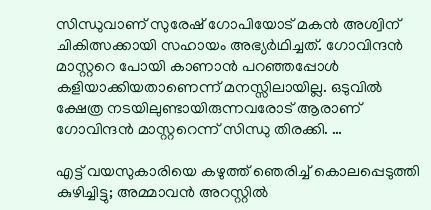സിന്ധുവാണ് സുരേഷ് ഗോപിയോട് മകന്‍ അശ്വിന് ചികിത്സക്കായി സഹായം അഭ്യര്‍ഥിച്ചത്. ഗോവിന്ദന്‍ മാസ്റ്ററെ പോയി കാണാന്‍ പറഞ്ഞപ്പോള്‍ കളിയാക്കിയതാണെന്ന് മനസ്സിലായില്ല. ഒടുവില്‍ ക്ഷേത്ര നടയിലുണ്ടായിരുന്നവരോട് ആരാണ് ഗോവിന്ദന്‍ മാസ്റ്ററെന്ന് സിന്ധു തിരക്കി. …

എട്ട് വയസുകാരിയെ കഴുത്ത് ഞെരിച്ച് കൊലപ്പെടുത്തി കുഴിച്ചിട്ടു; അമ്മാവന്‍ അറസ്റ്റില്‍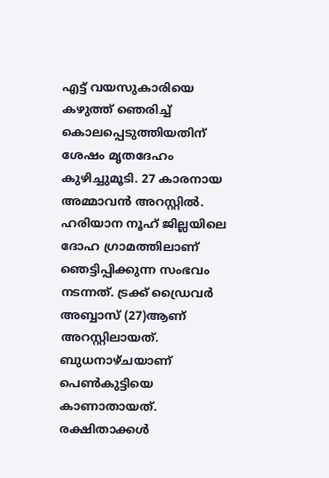എട്ട് വയസുകാരിയെ കഴുത്ത് ഞെരിച്ച് കൊലപ്പെടുത്തിയതിന് ശേഷം മൃതദേഹം കുഴിച്ചുമൂടി. 27 കാരനായ അമ്മാവന്‍ അറസ്റ്റില്‍. ഹരിയാന നൂഹ് ജില്ലയിലെ ദോഹ ഗ്രാമത്തിലാണ് ഞെട്ടിപ്പിക്കുന്ന സംഭവം നടന്നത്. ട്രക്ക് ഡ്രൈവര്‍ അബ്ബാസ് (27)ആണ് അറസ്റ്റിലായത്. ബുധനാഴ്ചയാണ് പെണ്‍കുട്ടിയെ കാണാതായത്. രക്ഷിതാക്കള്‍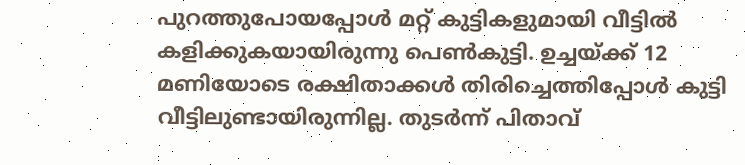പുറത്തുപോയപ്പോള്‍ മറ്റ് കുട്ടികളുമായി വീട്ടില്‍ കളിക്കുകയായിരുന്നു പെണ്‍കുട്ടി. ഉച്ചയ്ക്ക് 12 മണിയോടെ രക്ഷിതാക്കള്‍ തിരിച്ചെത്തിപ്പോള്‍ കുട്ടി വീട്ടിലുണ്ടായിരുന്നില്ല. തുടര്‍ന്ന് പിതാവ്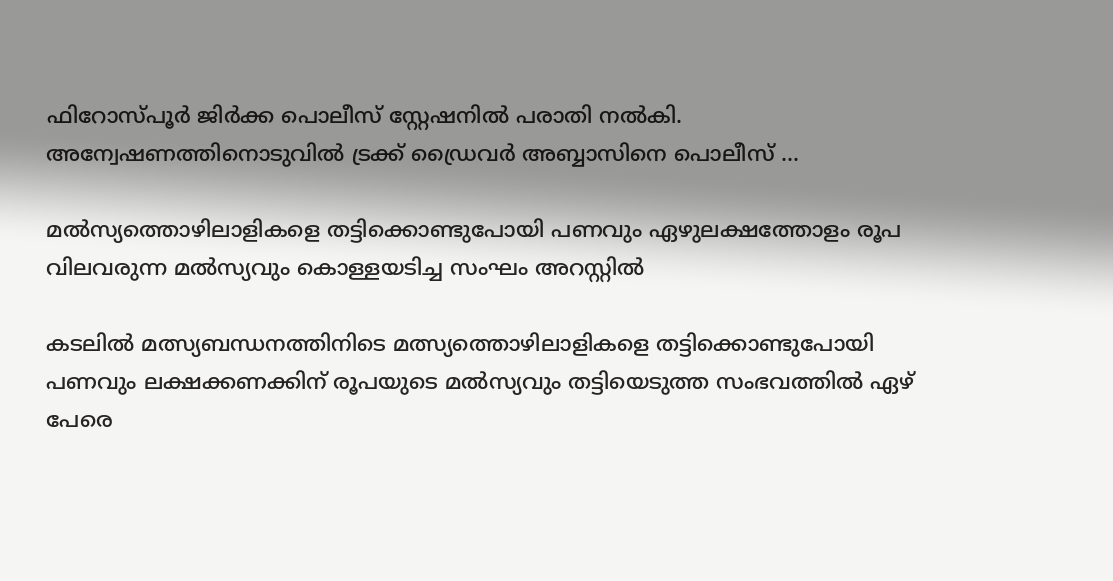ഫിറോസ്പൂര്‍ ജിര്‍ക്ക പൊലീസ് സ്റ്റേഷനില്‍ പരാതി നല്‍കി. അന്വേഷണത്തിനൊടുവില്‍ ട്രക്ക് ഡ്രൈവര്‍ അബ്ബാസിനെ പൊലീസ് …

മല്‍സ്യത്തൊഴിലാളികളെ തട്ടിക്കൊണ്ടുപോയി പണവും ഏഴുലക്ഷത്തോളം രൂപ വിലവരുന്ന മല്‍സ്യവും കൊള്ളയടിച്ച സംഘം അറസ്റ്റില്‍

കടലില്‍ മത്സ്യബന്ധനത്തിനിടെ മത്സ്യത്തൊഴിലാളികളെ തട്ടിക്കൊണ്ടുപോയി പണവും ലക്ഷക്കണക്കിന് രൂപയുടെ മല്‍സ്യവും തട്ടിയെടുത്ത സംഭവത്തില്‍ ഏഴ് പേരെ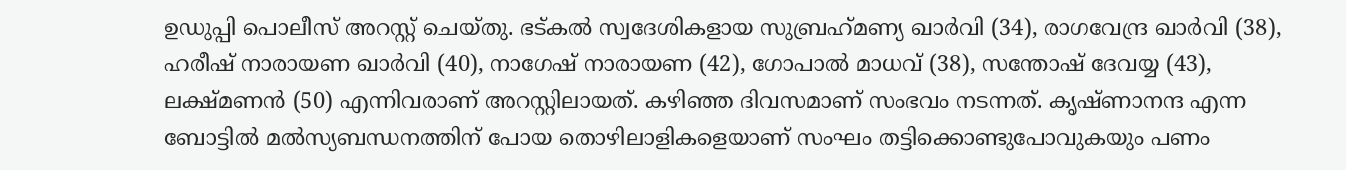ഉഡുപ്പി പൊലീസ് അറസ്റ്റ് ചെയ്തു. ഭട്കല്‍ സ്വദേശികളായ സുബ്രഹ്‌മണ്യ ഖാര്‍വി (34), രാഗവേന്ദ്ര ഖാര്‍വി (38), ഹരീഷ് നാരായണ ഖാര്‍വി (40), നാഗേഷ് നാരായണ (42), ഗോപാല്‍ മാധവ് (38), സന്തോഷ് ദേവയ്യ (43), ലക്ഷ്മണന്‍ (50) എന്നിവരാണ് അറസ്റ്റിലായത്. കഴിഞ്ഞ ദിവസമാണ് സംഭവം നടന്നത്. കൃഷ്ണാനന്ദ എന്ന ബോട്ടില്‍ മല്‍സ്യബന്ധനത്തിന് പോയ തൊഴിലാളികളെയാണ് സംഘം തട്ടിക്കൊണ്ടുപോവുകയും പണം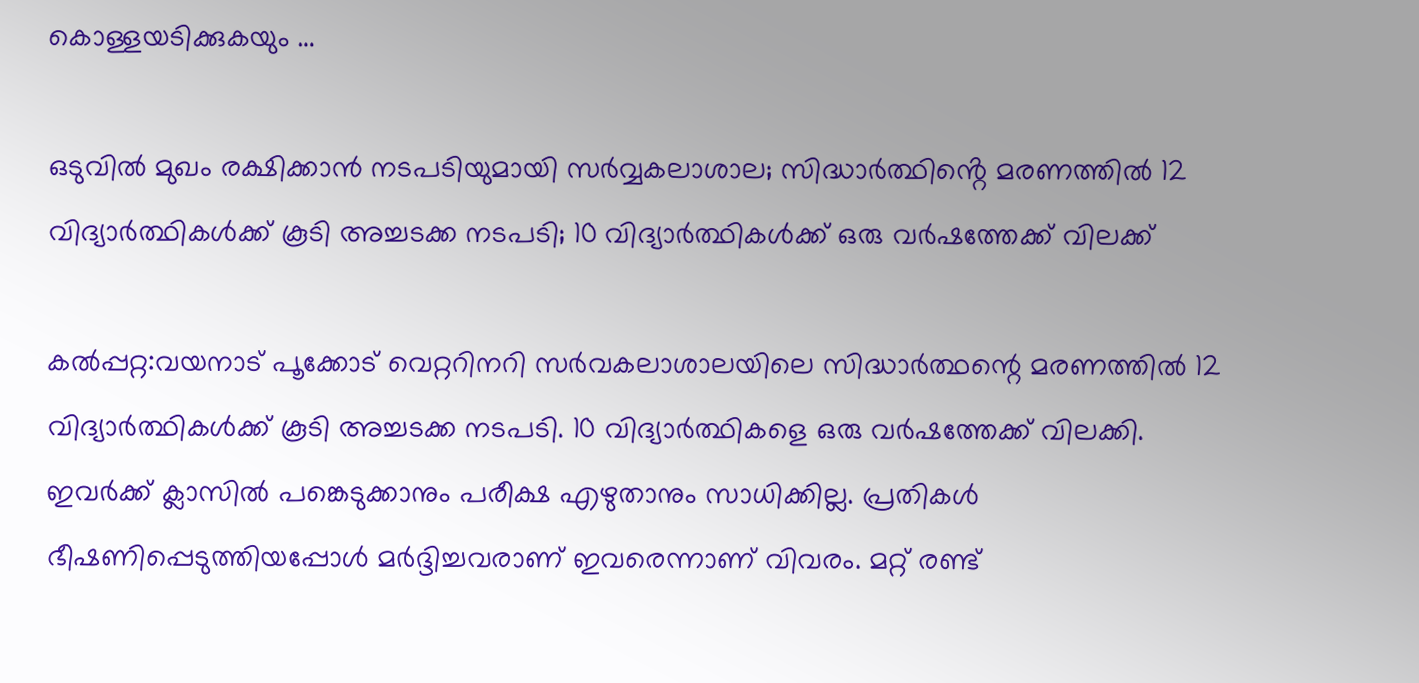കൊള്ളയടിക്കുകയും …

ഒടുവിൽ മുഖം രക്ഷിക്കാൻ നടപടിയുമായി സർവ്വകലാശാല; സിദ്ധാർത്ഥിൻ്റെ മരണത്തിൽ 12 വിദ്യാർത്ഥികൾക്ക് കൂടി അച്ചടക്ക നടപടി; 10 വിദ്യാർത്ഥികൾക്ക് ഒരു വർഷത്തേക്ക് വിലക്ക്

കൽപ്പറ്റ:വയനാട് പൂക്കോട് വെറ്ററിനറി സര്‍വകലാശാലയിലെ സിദ്ധാര്‍ത്ഥന്റെ മരണത്തിൽ 12 വിദ്യാർത്ഥികൾക്ക് കൂടി അച്ചടക്ക നടപടി. 10 വിദ്യാർത്ഥികളെ ഒരു വർഷത്തേക്ക് വിലക്കി. ഇവര്‍ക്ക് ക്ലാസിൽ പങ്കെടുക്കാനും പരീക്ഷ എഴുതാനും സാധിക്കില്ല. പ്രതികൾ ഭീഷണിപ്പെടുത്തിയപ്പോൾ മർദ്ദിച്ചവരാണ് ഇവരെന്നാണ് വിവരം. മറ്റ് രണ്ട്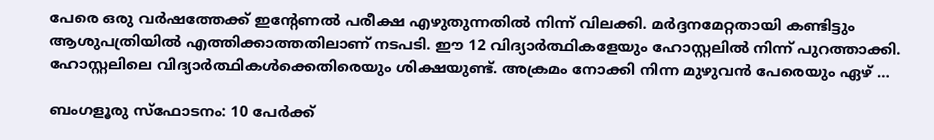പേരെ ഒരു വർഷത്തേക്ക് ഇന്റേണൽ പരീക്ഷ എഴുതുന്നതിൽ നിന്ന് വിലക്കി. മർദ്ദനമേറ്റതായി കണ്ടിട്ടും ആശുപത്രിയിൽ എത്തിക്കാത്തതിലാണ് നടപടി. ഈ 12 വിദ്യാർത്ഥികളേയും ഹോസ്റ്റലിൽ നിന്ന് പുറത്താക്കി. ഹോസ്റ്റലിലെ വിദ്യാർത്ഥികൾക്കെതിരെയും ശിക്ഷയുണ്ട്. അക്രമം നോക്കി നിന്ന മുഴുവൻ പേരെയും ഏഴ് …

ബംഗളൂരു സ്ഫോടനം: 10 പേർക്ക്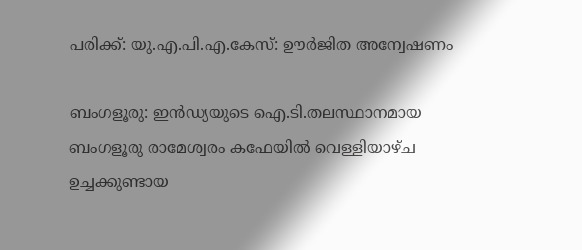പരിക്ക്: യു.എ.പി.എ.കേസ്: ഊർജിത അന്വേഷണം

ബംഗളൂരു: ഇൻഡ്യയുടെ ഐ.ടി.തലസ്ഥാനമായ ബംഗളൂരു രാമേശ്വരം കഫേയിൽ വെള്ളിയാഴ്ച ഉച്ചക്കുണ്ടായ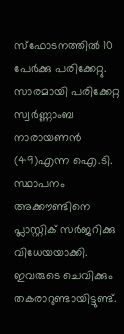സ്ഫോടനത്തിൽ 10 പേർക്കു പരിക്കേറ്റു. സാരമായി പരിക്കേറ്റ സ്വർണ്ണാംബ നാരായണൻ (49)എന്ന ഐ.ടി. സ്ഥാപനം അക്കൗണ്ടിനെ പ്ലാസ്റ്റിക് സർജറിക്കു വിധേയയാക്കി. ഇവരുടെ ചെവിക്കും തകരാറുണ്ടായിട്ടുണ്ട്.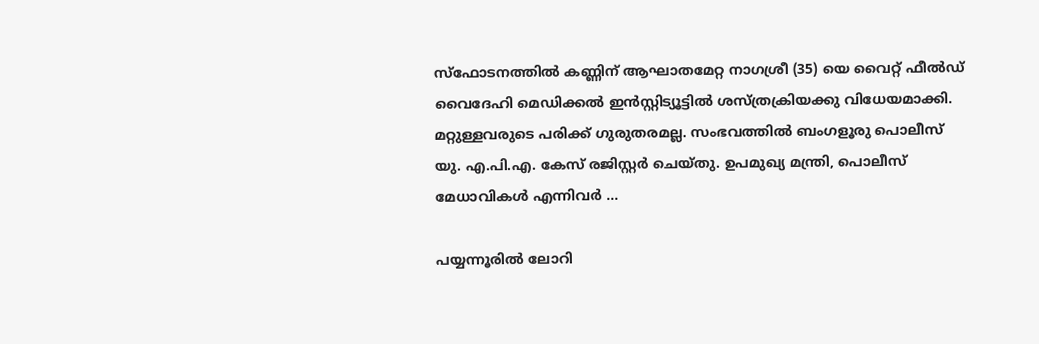സ്ഫോടനത്തിൽ കണ്ണിന് ആഘാതമേറ്റ നാഗശ്രീ (35) യെ വൈറ്റ് ഫീൽഡ് വൈദേഹി മെഡിക്കൽ ഇൻസ്റ്റിട്യൂട്ടിൽ ശസ്ത്രക്രിയക്കു വിധേയമാക്കി. മറ്റുള്ളവരുടെ പരിക്ക് ഗുരുതരമല്ല. സംഭവത്തിൽ ബംഗളൂരു പൊലീസ് യു. എ.പി.എ. കേസ് രജിസ്റ്റർ ചെയ്തു. ഉപമുഖ്യ മന്ത്രി, പൊലീസ് മേധാവികൾ എന്നിവർ …

പയ്യന്നൂരിൽ ലോറി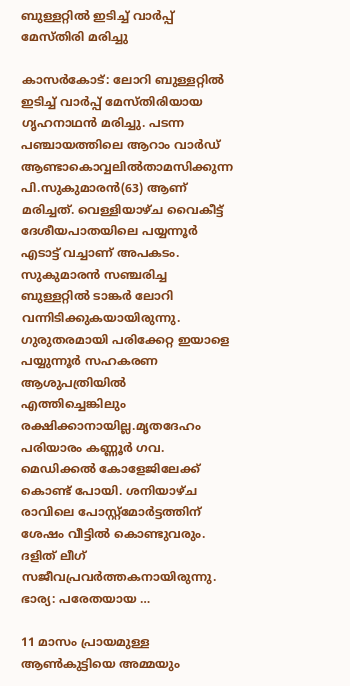ബുള്ളറ്റിൽ ഇടിച്ച് വാർപ്പ് മേസ്തിരി മരിച്ചു

കാസര്‍കോട്: ലോറി ബുള്ളറ്റില്‍ ഇടിച്ച് വാര്‍പ്പ് മേസ്തിരിയായ ഗൃഹനാഥന്‍ മരിച്ചു. പടന്ന പഞ്ചായത്തിലെ ആറാം വാര്‍ഡ് ആണ്ടാകൊവ്വലില്‍താമസിക്കുന്ന പി.സുകുമാരന്‍(63) ആണ് മരിച്ചത്. വെള്ളിയാഴ്ച വൈകീട്ട് ദേശീയപാതയിലെ പയ്യന്നൂര്‍ എടാട്ട് വച്ചാണ് അപകടം. സുകുമാരന്‍ സഞ്ചരിച്ച ബുള്ളറ്റില്‍ ടാങ്കര്‍ ലോറി വന്നിടിക്കുകയായിരുന്നു. ഗുരുതരമായി പരിക്കേറ്റ ഇയാളെ പയ്യുന്നൂര്‍ സഹകരണ ആശുപത്രിയില്‍ എത്തിച്ചെങ്കിലും രക്ഷിക്കാനായില്ല.മൃതദേഹം പരിയാരം കണ്ണൂര്‍ ഗവ. മെഡിക്കല്‍ കോളേജിലേക്ക് കൊണ്ട് പോയി. ശനിയാഴ്ച രാവിലെ പോസ്റ്റ്‌മോര്‍ട്ടത്തിന് ശേഷം വീട്ടില്‍ കൊണ്ടുവരും. ദളിത് ലീഗ് സജീവപ്രവര്‍ത്തകനായിരുന്നു. ഭാര്യ: പരേതയായ …

11 മാസം പ്രായമുള്ള ആണ്‍കുട്ടിയെ അമ്മയും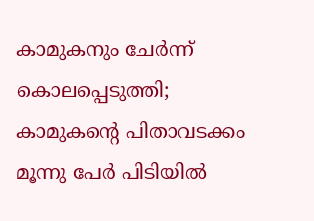കാമുകനും ചേര്‍ന്ന് കൊലപ്പെടുത്തി; കാമുകന്റെ പിതാവടക്കം മൂന്നു പേര്‍ പിടിയില്‍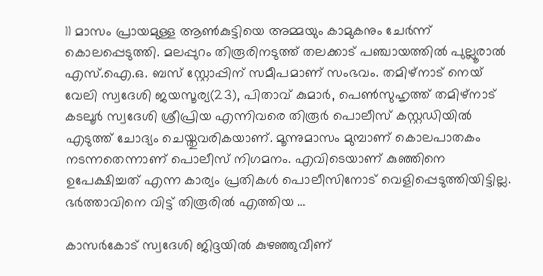11 മാസം പ്രായമുള്ള ആണ്‍കുട്ടിയെ അമ്മയും കാമുകനും ചേര്‍ന്ന് കൊലപ്പെടുത്തി. മലപ്പുറം തിരൂരിനടുത്ത് തലക്കാട് പഞ്ചായത്തില്‍ പുല്ലൂരാല്‍ എസ്.ഐ.ഒ. ബസ് സ്റ്റോപ്പിന് സമീപമാണ് സംഭവം. തമിഴ്‌നാട് നെയ് വേലി സ്വദേശി ജയസൂര്യ(23), പിതാവ് കുമാര്‍, പെണ്‍സുഹൃത്ത് തമിഴ്‌നാട് കടലൂര്‍ സ്വദേശി ശ്രീപ്രിയ എന്നിവരെ തിരൂര്‍ പൊലീസ് കസ്റ്റഡിയില്‍ എടുത്ത് ചോദ്യം ചെയ്തുവരികയാണ്. മൂന്നുമാസം മുമ്പാണ് കൊലപാതകം നടന്നതെന്നാണ് പൊലീസ് നിഗമനം. എവിടെയാണ് കുഞ്ഞിനെ ഉപേക്ഷിച്ചത് എന്ന കാര്യം പ്രതികള്‍ പൊലീസിനോട് വെളിപ്പെടുത്തിയിട്ടില്ല. ഭര്‍ത്താവിനെ വിട്ട് തിരൂരില്‍ എത്തിയ …

കാസര്‍കോട് സ്വദേശി ജിദ്ദയില്‍ കുഴഞ്ഞുവീണ്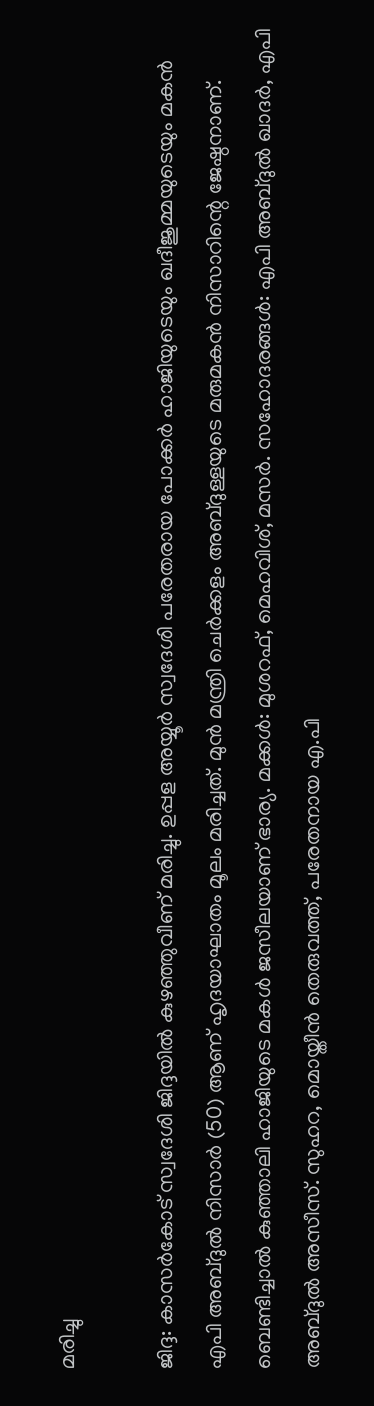മരിച്ചു

ജിദ്ദ: കാസര്‍കോട് സ്വദേശി ജിദ്ദയില്‍ കുഴഞ്ഞുവീണ് മരിച്ചു. ഉപ്പള അയ്യൂര്‍ സ്വദേശി പരേതരായ പോക്കര്‍ ഹാജിയുടെയും ഖദീജുമ്മയുടെയും മകന്‍ എപി അബ്ദുല്‍ നിസാര്‍ (50) ആണ് ഹൃദയാഘാതം മൂലം മരിച്ചത്. മുന്‍ മന്ത്രി ചെര്‍ക്കളം അബ്ദുള്ളയുടെ മരുമകന്‍ നിസാറിന്റെ ജേഷ്ഠനാണ്. ബെണ്ടിച്ചാല്‍ കുഞ്ഞാലി ഹാജിയുടെ മകള്‍ ജസീലയാണ് ഭാര്യ. മക്കള്‍: മുശറഫ്, മെഹവിശ്, മസര്‍. സഹോദരങ്ങള്‍: എപി അബ്ദുല്‍ ഖാദര്‍, എപി അബ്ദുല്‍ അസീസ്. സുഹറ, മൊയ്തീന്‍ തെരുവത്ത്, പരേതനായ എ.പി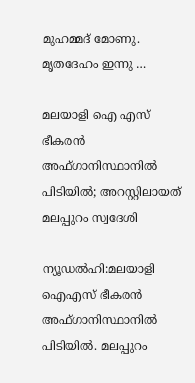മുഹമ്മദ് മോണു. മൃതദേഹം ഇന്നു …

മലയാളി ഐ എസ് ഭീകരൻ അഫ്ഗാനിസ്ഥാനിൽ പിടിയിൽ; അറസ്റ്റിലായത് മലപ്പുറം സ്വദേശി

ന്യൂഡൽഹി:മലയാളി ഐഎസ് ഭീകരന്‍ അഫ്ഗാനിസ്ഥാനിൽ പിടിയിൽ. മലപ്പുറം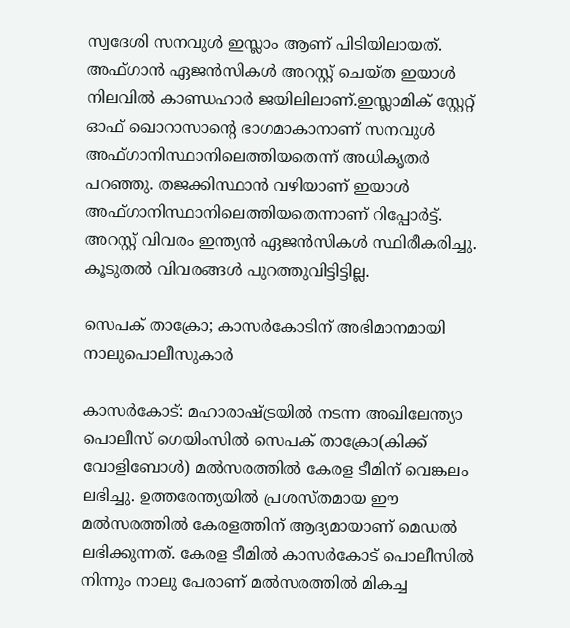സ്വദേശി സനവുള്‍ ഇസ്ലാം ആണ് പിടിയിലായത്. അഫ്ഗാൻ ഏജൻസികൾ അറസ്റ്റ് ചെയ്ത ഇയാൾ നിലവിൽ കാണ്ഡഹാർ ജയിലിലാണ്.ഇസ്ലാമിക് സ്റ്റേറ്റ് ഓഫ് ഖൊറാസാൻ്റെ ഭാഗമാകാനാണ് സനവുൾ അഫ്ഗാനിസ്ഥാനിലെത്തിയതെന്ന് അധികൃതർ പറഞ്ഞു. തജക്കിസ്ഥാൻ വഴിയാണ് ഇയാൾ അഫ്ഗാനിസ്ഥാനിലെത്തിയതെന്നാണ് റിപ്പോർട്ട്. അറസ്റ്റ് വിവരം ഇന്ത്യന്‍ ഏജന്‍സികള്‍ സ്ഥിരീകരിച്ചു. കൂടുതൽ വിവരങ്ങൾ പുറത്തുവിട്ടിട്ടില്ല.

സെപക് താക്രോ; കാസര്‍കോടിന് അഭിമാനമായി നാലുപൊലീസുകാര്‍

കാസര്‍കോട്: മഹാരാഷ്ട്രയില്‍ നടന്ന അഖിലേന്ത്യാ പൊലീസ് ഗെയിംസില്‍ സെപക് താക്രോ(കിക്ക് വോളിബോള്‍) മല്‍സരത്തില്‍ കേരള ടീമിന് വെങ്കലം ലഭിച്ചു. ഉത്തരേന്ത്യയില്‍ പ്രശസ്തമായ ഈ മല്‍സരത്തില്‍ കേരളത്തിന് ആദ്യമായാണ് മെഡല്‍ ലഭിക്കുന്നത്. കേരള ടീമില്‍ കാസര്‍കോട് പൊലീസില്‍ നിന്നും നാലു പേരാണ് മല്‍സരത്തില്‍ മികച്ച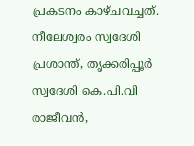പ്രകടനം കാഴ്ചവച്ചത്. നീലേശ്വരം സ്വദേശി പ്രശാന്ത്, തൃക്കരിപ്പൂര്‍ സ്വദേശി കെ.പി.വി രാജീവന്‍,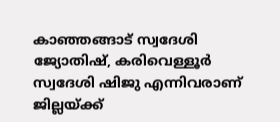കാഞ്ഞങ്ങാട് സ്വദേശി ജ്യോതിഷ്, കരിവെള്ളൂര്‍ സ്വദേശി ഷിജു എന്നിവരാണ് ജില്ലയ്ക്ക്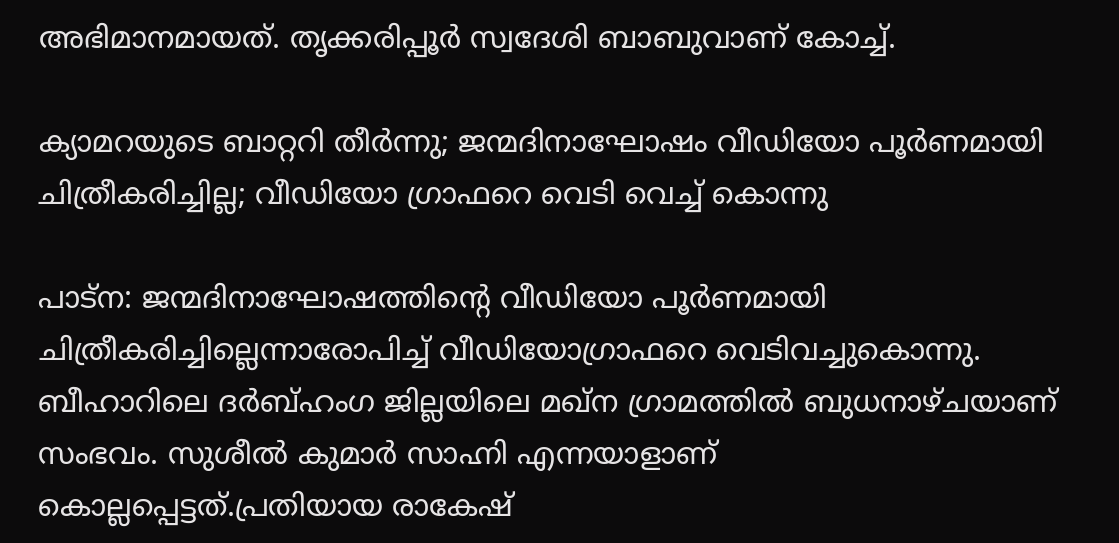അഭിമാനമായത്. തൃക്കരിപ്പൂര്‍ സ്വദേശി ബാബുവാണ് കോച്ച്.

ക്യാമറയുടെ ബാറ്ററി തീർന്നു; ജന്മദിനാഘോഷം വീഡിയോ പൂർണമായി ചിത്രീകരിച്ചില്ല; വീഡിയോ ഗ്രാഫറെ വെടി വെച്ച് കൊന്നു

പാട്‌ന: ജന്മദിനാഘോഷത്തിന്റെ വീഡിയോ പൂര്‍ണമായി ചിത്രീകരിച്ചില്ലെന്നാരോപിച്ച് വീഡിയോഗ്രാഫറെ വെടിവച്ചുകൊന്നു. ബീഹാറിലെ ദര്‍ബ്ഹംഗ ജില്ലയിലെ മഖ്ന ഗ്രാമത്തില്‍ ബുധനാഴ്ചയാണ് സംഭവം. സുശീല്‍ കുമാര്‍ സാഹ്നി എന്നയാളാണ് കൊല്ലപ്പെട്ടത്.പ്രതിയായ രാകേഷ്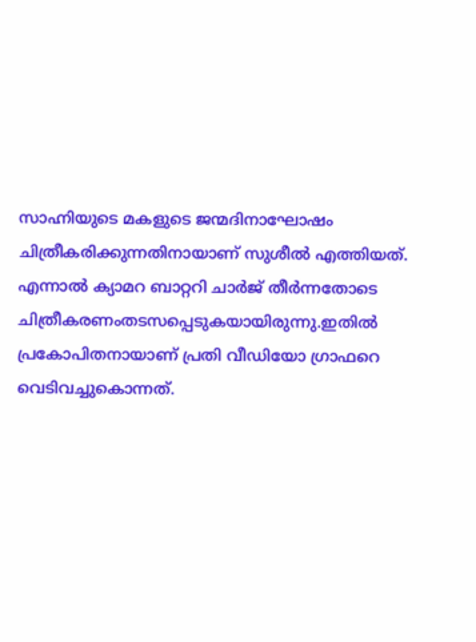സാഹ്നിയുടെ മകളുടെ ജന്മദിനാഘോഷം ചിത്രീകരിക്കുന്നതിനായാണ് സുശീല്‍ എത്തിയത്. എന്നാല്‍ ക്യാമറ ബാറ്ററി ചാര്‍ജ് തീര്‍ന്നതോടെ ചിത്രീകരണംതടസപ്പെടുകയായിരുന്നു.ഇതില്‍ പ്രകോപിതനായാണ് പ്രതി വീഡിയോ ഗ്രാഫറെ വെടിവച്ചുകൊന്നത്.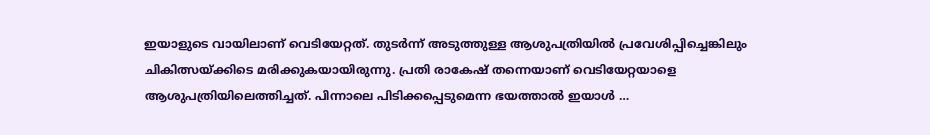ഇയാളുടെ വായിലാണ് വെടിയേറ്റത്. തുടര്‍ന്ന് അടുത്തുള്ള ആശുപത്രിയില്‍ പ്രവേശിപ്പിച്ചെങ്കിലും ചികിത്സയ്ക്കിടെ മരിക്കുകയായിരുന്നു. പ്രതി രാകേഷ് തന്നെയാണ് വെടിയേറ്റയാളെ ആശുപത്രിയിലെത്തിച്ചത്. പിന്നാലെ പിടിക്കപ്പെടുമെന്ന ഭയത്താല്‍ ഇയാള്‍ …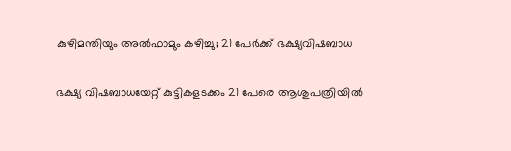കുഴിമന്തിയും അല്‍ഫാമും കഴിച്ചു; 21 പേര്‍ക്ക് ഭക്ഷ്യവിഷബാധ

ഭക്ഷ്യ വിഷബാധയേറ്റ് കുട്ടികളടക്കം 21 പേരെ ആശുപത്രിയില്‍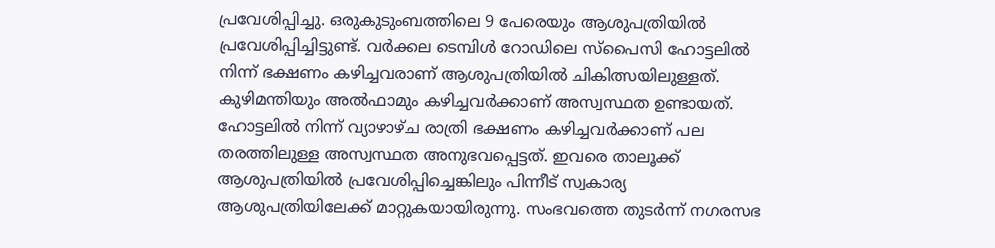പ്രവേശിപ്പിച്ചു. ഒരുകുടുംബത്തിലെ 9 പേരെയും ആശുപത്രിയില്‍ പ്രവേശിപ്പിച്ചിട്ടുണ്ട്. വര്‍ക്കല ടെമ്പിള്‍ റോഡിലെ സ്പൈസി ഹോട്ടലില്‍ നിന്ന് ഭക്ഷണം കഴിച്ചവരാണ് ആശുപത്രിയില്‍ ചികിത്സയിലുള്ളത്. കുഴിമന്തിയും അല്‍ഫാമും കഴിച്ചവര്‍ക്കാണ് അസ്വസ്ഥത ഉണ്ടായത്. ഹോട്ടലില്‍ നിന്ന് വ്യാഴാഴ്ച രാത്രി ഭക്ഷണം കഴിച്ചവര്‍ക്കാണ് പല തരത്തിലുള്ള അസ്വസ്ഥത അനുഭവപ്പെട്ടത്. ഇവരെ താലൂക്ക് ആശുപത്രിയില്‍ പ്രവേശിപ്പിച്ചെങ്കിലും പിന്നീട് സ്വകാര്യ ആശുപത്രിയിലേക്ക് മാറ്റുകയായിരുന്നു. സംഭവത്തെ തുടര്‍ന്ന് നഗരസഭ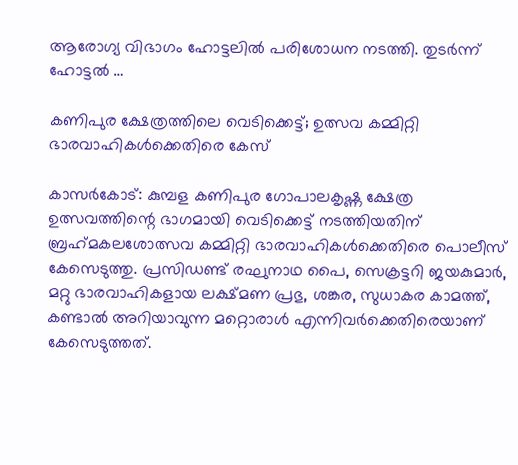ആരോഗ്യ വിഭാഗം ഹോട്ടലില്‍ പരിശോധന നടത്തി. തുടര്‍ന്ന് ഹോട്ടല്‍ …

കണിപുര ക്ഷേത്രത്തിലെ വെടിക്കെട്ട്; ഉത്സവ കമ്മിറ്റി ഭാരവാഹികള്‍ക്കെതിരെ കേസ്

കാസര്‍കോട്: കുമ്പള കണിപുര ഗോപാലകൃഷ്ണ ക്ഷേത്ര ഉത്സവത്തിന്റെ ഭാഗമായി വെടിക്കെട്ട് നടത്തിയതിന് ബ്രഹ്‌മകലശോത്സവ കമ്മിറ്റി ഭാരവാഹികള്‍ക്കെതിരെ പൊലീസ് കേസെടുത്തു. പ്രസിഡണ്ട് രഘുനാഥ പൈ, സെക്രട്ടറി ജയകുമാര്‍, മറ്റു ഭാരവാഹികളായ ലക്ഷ്മണ പ്രഭു, ശങ്കര, സുധാകര കാമത്ത്, കണ്ടാല്‍ അറിയാവുന്ന മറ്റൊരാള്‍ എന്നിവര്‍ക്കെതിരെയാണ് കേസെടുത്തത്.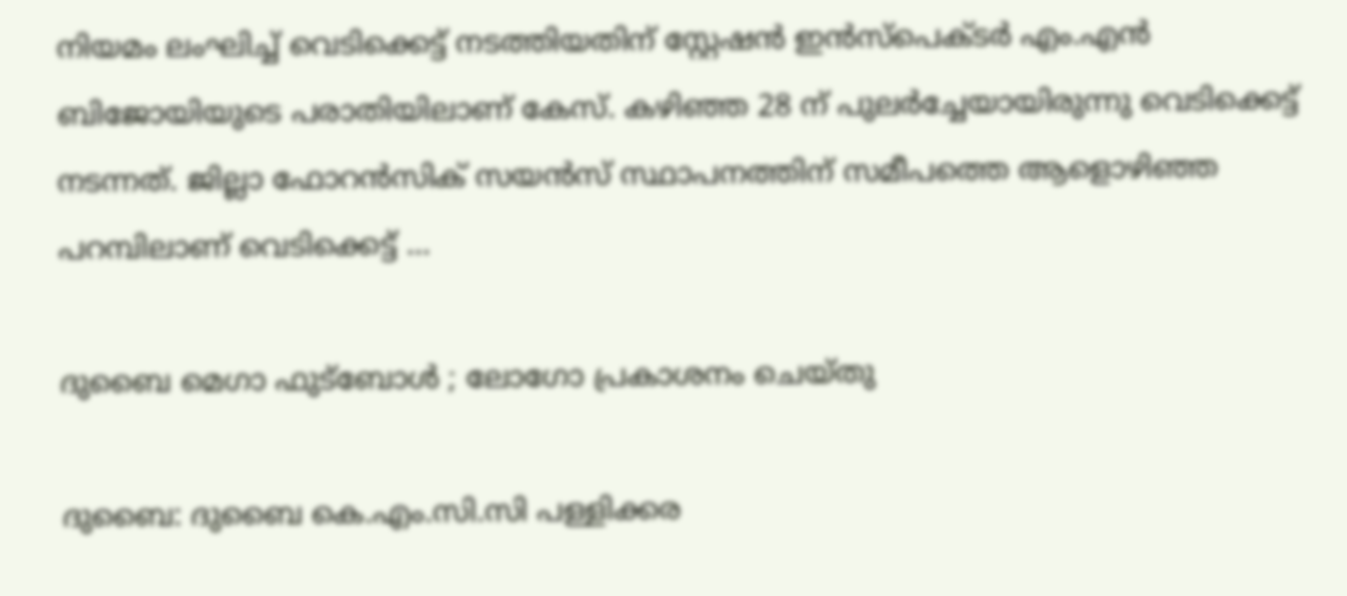നിയമം ലംഘിച്ച് വെടിക്കെട്ട് നടത്തിയതിന് സ്റ്റേഷന്‍ ഇന്‍സ്‌പെക്ടര്‍ എം.എന്‍ ബിജോയിയുടെ പരാതിയിലാണ് കേസ്. കഴിഞ്ഞ 28 ന് പുലര്‍ച്ചേയായിരുന്നു വെടിക്കെട്ട് നടന്നത്. ജില്ലാ ഫോറന്‍സിക് സയന്‍സ് സ്ഥാപനത്തിന് സമീപത്തെ ആളൊഴിഞ്ഞ പറമ്പിലാണ് വെടിക്കെട്ട് …

ദുബൈ മെഗാ ഫുട്‌ബോള്‍ ; ലോഗോ പ്രകാശനം ചെയ്തു

ദുബൈ: ദുബൈ കെ.എം.സി.സി പള്ളിക്കര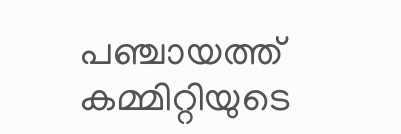പഞ്ചായത്ത് കമ്മിറ്റിയുടെ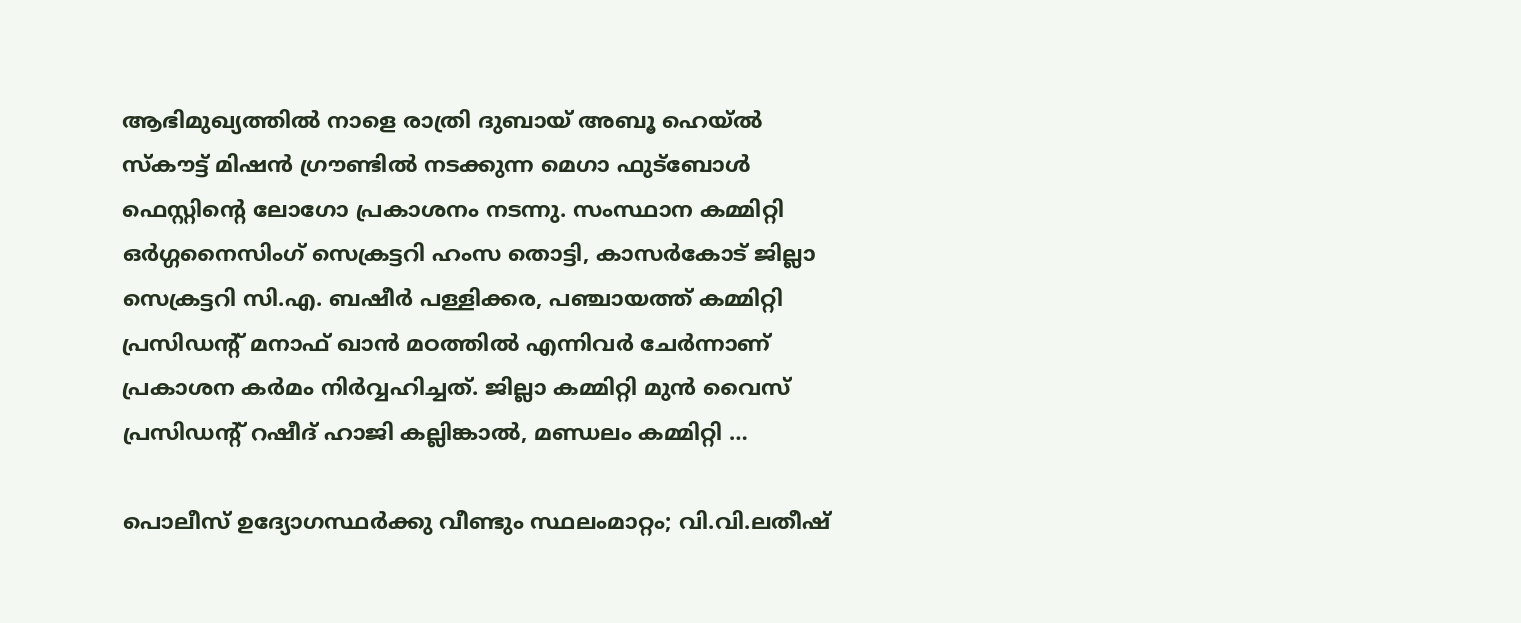ആഭിമുഖ്യത്തില്‍ നാളെ രാത്രി ദുബായ് അബൂ ഹെയ്ല്‍ സ്‌കൗട്ട് മിഷന്‍ ഗ്രൗണ്ടില്‍ നടക്കുന്ന മെഗാ ഫുട്‌ബോള്‍ ഫെസ്റ്റിന്റെ ലോഗോ പ്രകാശനം നടന്നു. സംസ്ഥാന കമ്മിറ്റി ഒര്‍ഗ്ഗനൈസിംഗ് സെക്രട്ടറി ഹംസ തൊട്ടി, കാസര്‍കോട് ജില്ലാ സെക്രട്ടറി സി.എ. ബഷീര്‍ പള്ളിക്കര, പഞ്ചായത്ത് കമ്മിറ്റി പ്രസിഡന്റ് മനാഫ് ഖാന്‍ മഠത്തില്‍ എന്നിവര്‍ ചേര്‍ന്നാണ് പ്രകാശന കര്‍മം നിര്‍വ്വഹിച്ചത്. ജില്ലാ കമ്മിറ്റി മുന്‍ വൈസ് പ്രസിഡന്റ് റഷീദ് ഹാജി കല്ലിങ്കാല്‍, മണ്ഡലം കമ്മിറ്റി …

പൊലീസ് ഉദ്യോഗസ്ഥര്‍ക്കു വീണ്ടും സ്ഥലംമാറ്റം; വി.വി.ലതീഷ്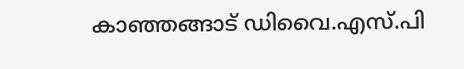കാഞ്ഞങ്ങാട് ഡിവൈ.എസ്.പി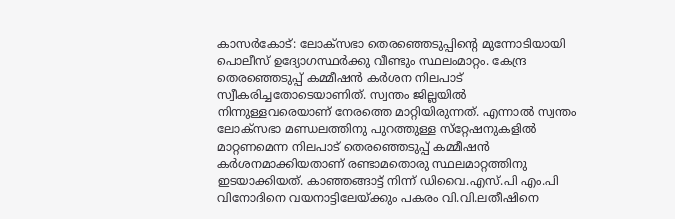കാസര്‍കോട്: ലോക്സഭാ തെരഞ്ഞെടുപ്പിന്റെ മുന്നോടിയായി പൊലീസ് ഉദ്യോഗസ്ഥര്‍ക്കു വീണ്ടും സ്ഥലംമാറ്റം. കേന്ദ്ര തെരഞ്ഞെടുപ്പ് കമ്മീഷന്‍ കര്‍ശന നിലപാട് സ്വീകരിച്ചതോടെയാണിത്. സ്വന്തം ജില്ലയില്‍ നിന്നുള്ളവരെയാണ് നേരത്തെ മാറ്റിയിരുന്നത്. എന്നാല്‍ സ്വന്തം ലോക്സഭാ മണ്ഡലത്തിനു പുറത്തുള്ള സ്‌റ്റേഷനുകളില്‍ മാറ്റണമെന്ന നിലപാട് തെരഞ്ഞെടുപ്പ് കമ്മീഷന്‍ കര്‍ശനമാക്കിയതാണ് രണ്ടാമതൊരു സ്ഥലമാറ്റത്തിനു ഇടയാക്കിയത്. കാഞ്ഞങ്ങാട്ട് നിന്ന് ഡിവൈ.എസ്.പി എം.പി വിനോദിനെ വയനാട്ടിലേയ്ക്കും പകരം വി.വി.ലതീഷിനെ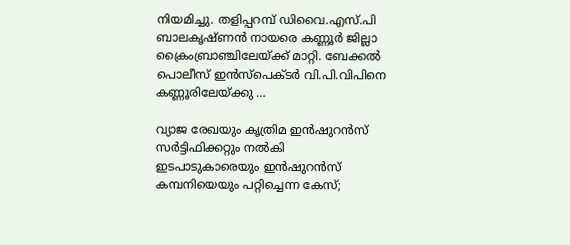നിയമിച്ചു. തളിപ്പറമ്പ് ഡിവൈ.എസ്.പി ബാലകൃഷ്ണന്‍ നായരെ കണ്ണൂര്‍ ജില്ലാ ക്രൈംബ്രാഞ്ചിലേയ്ക്ക് മാറ്റി. ബേക്കല്‍ പൊലീസ് ഇന്‍സ്പെക്ടര്‍ വി.പി.വിപിനെ കണ്ണൂരിലേയ്ക്കു …

വ്യാജ രേഖയും കൃത്രിമ ഇന്‍ഷുറന്‍സ് സര്‍ട്ടിഫിക്കറ്റും നല്‍കി ഇടപാടുകാരെയും ഇന്‍ഷുറന്‍സ് കമ്പനിയെയും പറ്റിച്ചെന്ന കേസ്;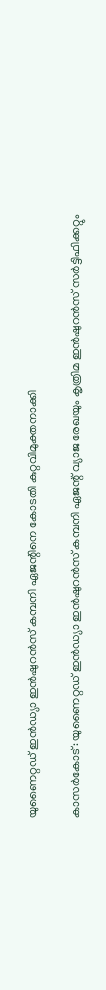യുണൈറ്റഡ് ഇന്‍ഡ്യാ ഇന്‍ഷുറന്‍സ് കമ്പനി ഏജന്റിനെ കോടതി കുറ്റവിമുക്തനാക്കി

കാസര്‍കോട്: യുണൈറ്റഡ് ഇന്‍ഡ്യാ ഇന്‍ഷുറന്‍സ് കമ്പനി ഏജന്റ് വ്യാജ രേഖയും കൃത്രിമ ഇന്‍ഷുറന്‍സ് സര്‍ട്ടിഫിക്കറ്റും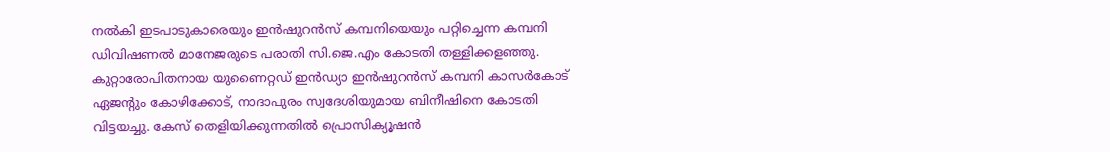നല്‍കി ഇടപാടുകാരെയും ഇന്‍ഷുറന്‍സ് കമ്പനിയെയും പറ്റിച്ചെന്ന കമ്പനി ഡിവിഷണല്‍ മാനേജരുടെ പരാതി സി.ജെ.എം കോടതി തള്ളിക്കളഞ്ഞു. കുറ്റാരോപിതനായ യുണൈറ്റഡ് ഇന്‍ഡ്യാ ഇന്‍ഷുറന്‍സ് കമ്പനി കാസര്‍കോട് ഏജന്റും കോഴിക്കോട്, നാദാപുരം സ്വദേശിയുമായ ബിനീഷിനെ കോടതി വിട്ടയച്ചു. കേസ് തെളിയിക്കുന്നതില്‍ പ്രൊസിക്യൂഷന്‍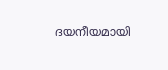ദയനീയമായി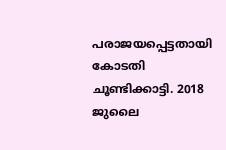പരാജയപ്പെട്ടതായി കോടതി ചൂണ്ടിക്കാട്ടി. 2018 ജുലൈ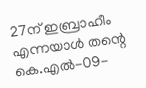27ന് ഇബ്രാഹീം എന്നയാള്‍ തന്റെ കെ.എല്‍-09-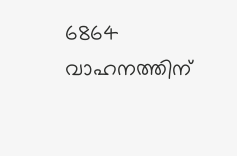6864 വാഹനത്തിന്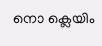നൊ ക്ലെയിം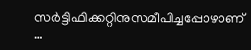സര്‍ട്ടിഫിക്കറ്റിനുസമീപിച്ചപ്പോഴാണ് …